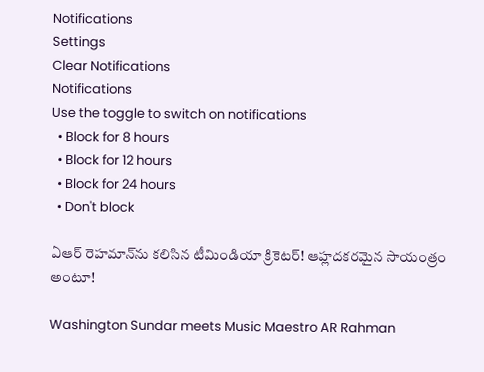Notifications
Settings
Clear Notifications
Notifications
Use the toggle to switch on notifications
  • Block for 8 hours
  • Block for 12 hours
  • Block for 24 hours
  • Don't block

ఏఆర్‌ రెహమాన్‌ను కలిసిన టీమిండియా క్రికెటర్‌! ఆహ్లదకరమైన సాయంత్రం అంటూ!

Washington Sundar meets Music Maestro AR Rahman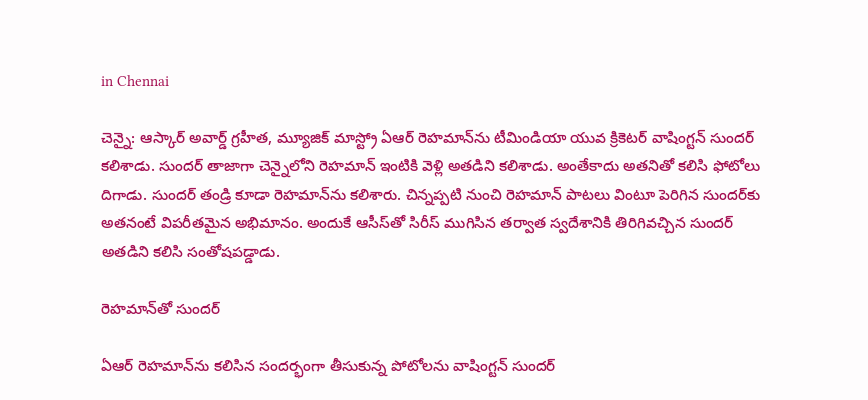in Chennai

చెన్నై: ఆస్కార్‌ అవార్డ్‌ గ్రహీత, మ్యూజిక్ మాస్ట్రో ఏఆర్‌ రెహమాన్‌ను టీమిండియా యువ క్రికెటర్‌ వాషింగ్టన్‌ సుందర్ కలిశాడు. సుందర్ తాజాగా చెన్నైలోని రెహమాన్ ఇంటికి వెళ్లి అతడిని కలిశాడు. అంతేకాదు అతనితో కలిసి ఫోటోలు దిగాడు. సుందర్ తండ్రి కూడా రెహమాన్‌ను కలిశారు. చిన్నప్పటి నుంచి రెహమాన్‌ పాటలు వింటూ పెరిగిన సుందర్‌కు అతనంటే విపరీతమైన అభిమానం. అందుకే ఆసీస్‌తో సిరీస్‌ ముగిసిన తర్వాత స్వదేశానికి తిరిగివచ్చిన సుందర్‌ అతడిని కలిసి సంతోషపడ్డాడు.

రెహమాన్‌తో సుందర్

ఏఆర్‌ రెహమాన్‌ను కలిసిన సందర్భంగా తీసుకున్న పోటోలను వాషింగ్టన్‌ సుందర్‌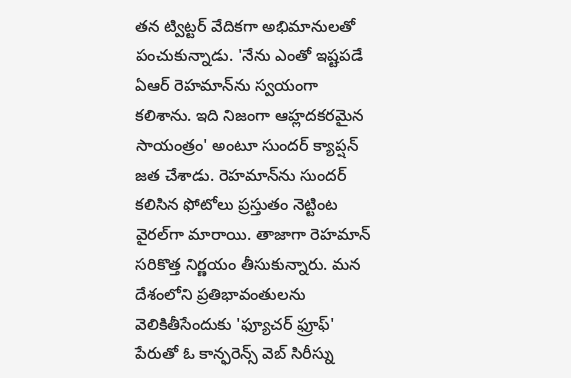తన ట్విట్టర్ వేదికగా అభిమానులతో పంచుకున్నాడు. 'నేను ఎంతో ఇష్టపడే ఏఆర్‌ రెహమాన్‌ను స్వయంగా కలిశాను. ఇది నిజంగా ఆహ్లదకరమైన సాయంత్రం' అంటూ సుందర్‌ క్యాప్షన్‌ జత చేశాడు. రెహమాన్‌ను సుందర్‌ కలిసిన ఫోటోలు ప్రస్తుతం నెట్టింట వైరల్‌గా మారాయి. తాజాగా రెహమాన్ సరికొత్త నిర్ణయం తీసుకున్నారు. మన దేశంలోని ప్రతిభావంతులను వెలికితీసేందుకు 'ఫ్యూచర్ ఫ్రూఫ్' పేరుతో ఓ కాన్ఫరెన్స్ వెబ్ సిరీస్ను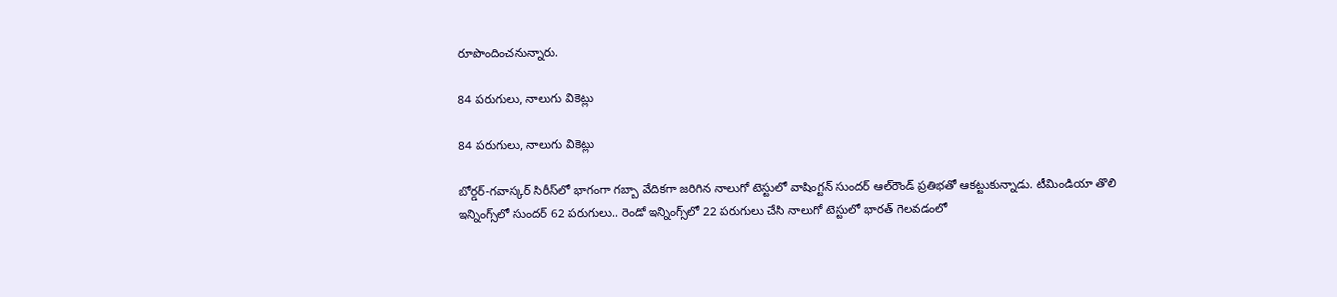రూపొందించనున్నారు.

84 పరుగులు, నాలుగు వికెట్లు

84 పరుగులు, నాలుగు వికెట్లు

బోర్డర్‌-గవాస్కర్‌ సిరీస్‌లో భాగంగా గబ్బా వేదికగా జరిగిన నాలుగో టెస్టులో వాషింగ్టన్‌ సుందర్‌ ఆల్‌రౌండ్‌ ప్రతిభతో ఆకట్టుకున్నాడు. టీమిండియా తొలి ఇన్నింగ్స్‌లో సుందర్‌ 62 పరుగులు.. రెండో ఇన్నింగ్స్‌లో 22 పరుగులు చేసి నాలుగో టెస్టులో భారత్ గెలవడంలో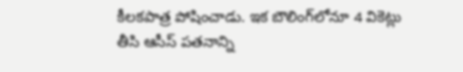కీలకపాత్ర పోషించాడు. ఇక బౌలింగ్‌లోనూ 4 వికెట్లు తీసి ఆసీస్ పతనాన్ని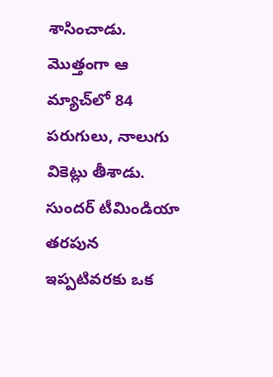శాసించాడు. మొత్తంగా ఆ మ్యాచ్‌లో 84 పరుగులు, నాలుగు వికెట్లు తీశాడు. సుందర్‌ టీమిండియా తరపున ఇప్పటివరకు ఒక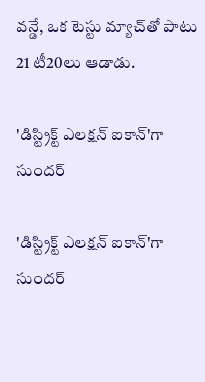వన్డే, ఒక టెస్టు మ్యాచ్‌తో పాటు 21 టీ20లు ఆడాడు.

'డిస్ట్రిక్ట్ ఎలక్షన్ ఐకాన్‌'గా సుందర్

'డిస్ట్రిక్ట్ ఎలక్షన్ ఐకాన్‌'గా సుందర్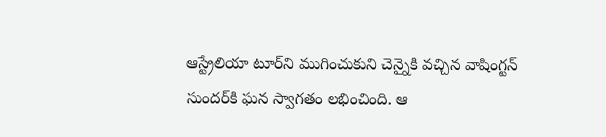ఆస్ట్రేలియా టూర్‌ని ముగించుకుని చెన్నైకి వచ్చిన వాషింగ్టన్ సుందర్‌కి ఘన స్వాగతం లభించింది. ఆ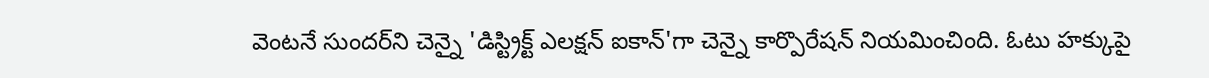వెంటనే సుందర్‌‌ని చెన్నై 'డిస్ట్రిక్ట్ ఎలక్షన్ ఐకాన్‌'గా చెన్నై కార్పొరేషన్‌ నియమించింది. ఓటు హక్కుపై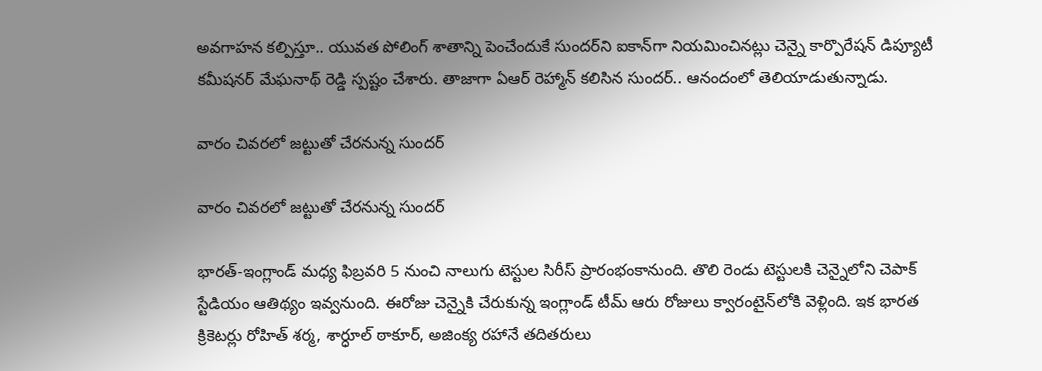అవగాహన కల్పిస్తూ.. యువత పోలింగ్ శాతాన్ని పెంచేందుకే సుందర్‌ని ఐకాన్‌గా నియమించినట్లు చెన్నై కార్పొరేషన్ డిప్యూటీ కమీషనర్ మేఘనాథ్ రెడ్డి స్పష్టం చేశారు. తాజాగా ఏఆర్ రెహ్మాన్‌ కలిసిన సుందర్.. ఆనందంలో తెలియాడుతున్నాడు.

వారం చివరలో జట్టుతో చేరనున్న సుందర్

వారం చివరలో జట్టుతో చేరనున్న సుందర్

భారత్-ఇంగ్లాండ్ మధ్య ఫిబ్రవరి 5 నుంచి నాలుగు టెస్టుల సిరీస్ ప్రారంభంకానుంది. తొలి రెండు టెస్టులకి చెన్నైలోని చెపాక్ స్టేడియం ఆతిథ్యం ఇవ్వనుంది. ఈరోజు చెన్నైకి చేరుకున్న ఇంగ్లాండ్ టీమ్ ఆరు రోజులు క్వారంటైన్‌లోకి వెళ్లింది. ఇక భారత క్రికెటర్లు రోహిత్ శర్మ, శార్ధూల్ ఠాకూర్, అజింక్య రహానే తదితరులు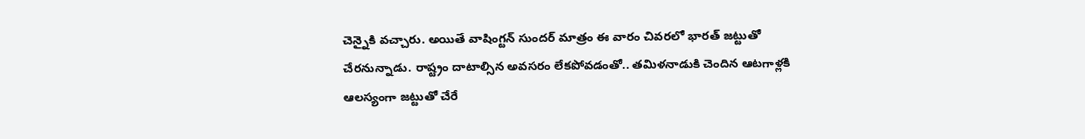చెన్నైకి వచ్చారు. అయితే వాషింగ్టన్ సుందర్ మాత్రం ఈ వారం చివరలో భారత్ జట్టుతో చేరనున్నాడు. రాష్ట్రం దాటాల్సిన అవసరం లేకపోవడంతో.. తమిళనాడుకి చెందిన ఆటగాళ్లకి ఆలస్యంగా జట్టు‌తో చేరే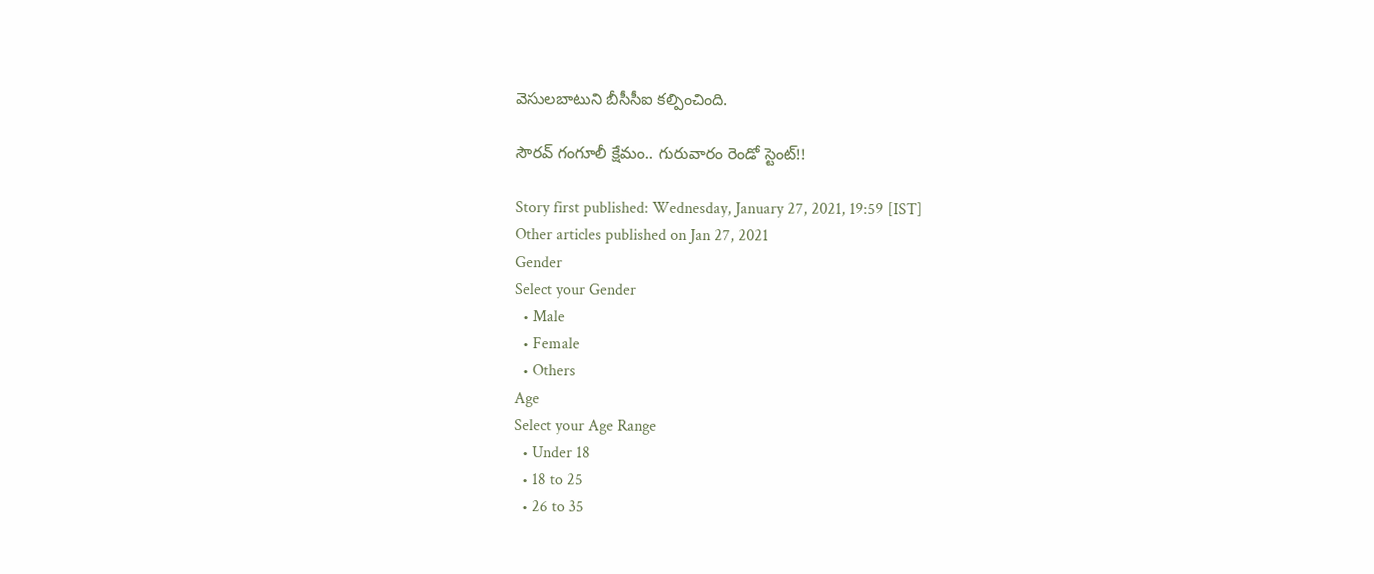వెసులబాటుని బీసీసీఐ కల్పించింది.

సౌరవ్ గంగూలీ క్షేమం.. గురువారం రెండో స్టెంట్‌!!

Story first published: Wednesday, January 27, 2021, 19:59 [IST]
Other articles published on Jan 27, 2021
Gender
Select your Gender
  • Male
  • Female
  • Others
Age
Select your Age Range
  • Under 18
  • 18 to 25
  • 26 to 35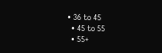• 36 to 45
  • 45 to 55
  • 55+